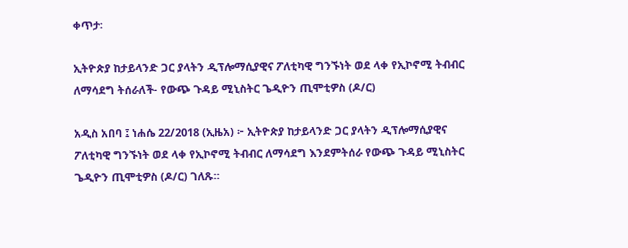ቀጥታ፡

ኢትዮጵያ ከታይላንድ ጋር ያላትን ዲፕሎማሲያዊና ፖለቲካዊ ግንኙነት ወደ ላቀ የኢኮኖሚ ትብብር ለማሳደግ ትሰራለች- የውጭ ጉዳይ ሚኒስትር ጌዲዮን ጢሞቲዎስ (ዶ/ር)

አዲስ አበባ ፤ ነሐሴ 22/2018 (ኢዜአ) ፦ ኢትዮጵያ ከታይላንድ ጋር ያላትን ዲፕሎማሲያዊና ፖለቲካዊ ግንኙነት ወደ ላቀ የኢኮኖሚ ትብብር ለማሳደግ እንደምትሰራ የውጭ ጉዳይ ሚኒስትር ጌዲዮን ጢሞቲዎስ (ዶ/ር) ገለጹ።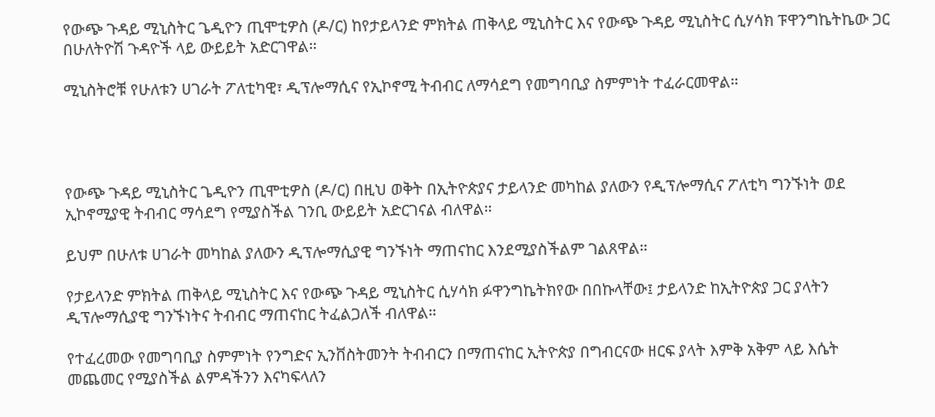የውጭ ጉዳይ ሚኒስትር ጌዲዮን ጢሞቲዎስ (ዶ/ር) ከየታይላንድ ምክትል ጠቅላይ ሚኒስትር እና የውጭ ጉዳይ ሚኒስትር ሲሃሳክ ፑዋንግኬትኬው ጋር በሁለትዮሽ ጉዳዮች ላይ ውይይት አድርገዋል።

ሚኒስትሮቹ የሁለቱን ሀገራት ፖለቲካዊ፣ ዲፕሎማሲና የኢኮኖሚ ትብብር ለማሳደግ የመግባቢያ ስምምነት ተፈራርመዋል።




የውጭ ጉዳይ ሚኒስትር ጌዲዮን ጢሞቲዎስ (ዶ/ር) በዚህ ወቅት በኢትዮጵያና ታይላንድ መካከል ያለውን የዲፕሎማሲና ፖለቲካ ግንኙነት ወደ ኢኮኖሚያዊ ትብብር ማሳደግ የሚያስችል ገንቢ ውይይት አድርገናል ብለዋል።

ይህም በሁለቱ ሀገራት መካከል ያለውን ዲፕሎማሲያዊ ግንኙነት ማጠናከር እንደሚያስችልም ገልጸዋል።

የታይላንድ ምክትል ጠቅላይ ሚኒስትር እና የውጭ ጉዳይ ሚኒስትር ሲሃሳክ ፉዋንግኬትክየው በበኩላቸው፤ ታይላንድ ከኢትዮጵያ ጋር ያላትን ዲፕሎማሲያዊ ግንኙነትና ትብብር ማጠናከር ትፈልጋለች ብለዋል።

የተፈረመው የመግባቢያ ስምምነት የንግድና ኢንቨስትመንት ትብብርን በማጠናከር ኢትዮጵያ በግብርናው ዘርፍ ያላት እምቅ አቅም ላይ እሴት መጨመር የሚያስችል ልምዳችንን እናካፍላለን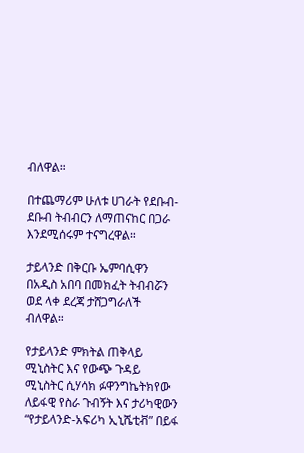ብለዋል።

በተጨማሪም ሁለቱ ሀገራት የደቡብ-ደቡብ ትብብርን ለማጠናከር በጋራ እንደሚሰሩም ተናግረዋል።

ታይላንድ በቅርቡ ኤምባሲዋን በአዲስ አበባ በመክፈት ትብብሯን ወደ ላቀ ደረጃ ታሸጋግራለች ብለዋል።

የታይላንድ ምክትል ጠቅላይ ሚኒስትር እና የውጭ ጉዳይ ሚኒስትር ሲሃሳክ ፉዋንግኬትክየው ለይፋዊ የስራ ጉብኝት እና ታሪካዊውን “የታይላንድ-አፍሪካ ኢኒሼቲቭ” በይፋ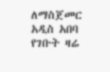ለማስጀመር አዲስ አበባ የገቡት ዛሬ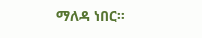ማለዳ ነበር።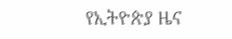የኢትዮጵያ ዜና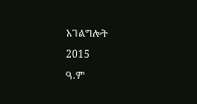አገልግሎት
2015
ዓ.ም